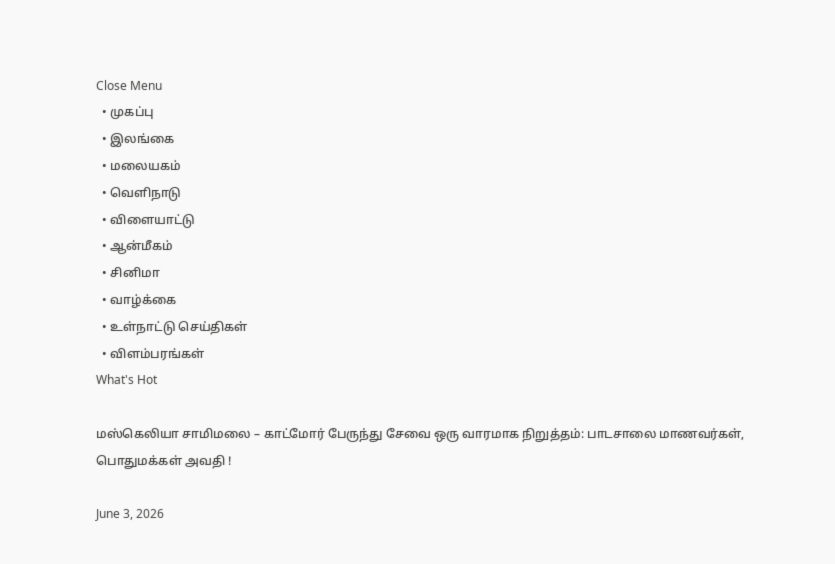Close Menu
  • முகப்பு
  • இலங்கை
  • மலையகம்
  • வெளிநாடு
  • விளையாட்டு
  • ஆன்மீகம்
  • சினிமா
  • வாழ்க்கை
  • உள்நாட்டு செய்திகள்
  • விளம்பரங்கள்
What's Hot

மஸ்கெலியா சாமிமலை – காட்மோர் பேருந்து சேவை ஒரு வாரமாக நிறுத்தம்: பாடசாலை மாணவர்கள், பொதுமக்கள் அவதி !

June 3, 2026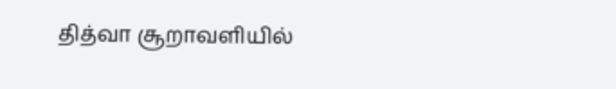தித்வா சூறாவளியில்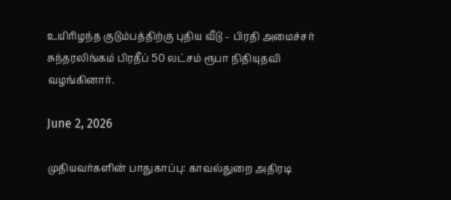உயிரிழந்த குடும்பத்திற்கு புதிய வீடு – பிரதி அமைச்சர் சுந்தரலிங்கம் பிரதீப் 50 லட்சம் ரூபா நிதியுதவி வழங்கினார்.

June 2, 2026

முதியவர்களின் பாதுகாப்பு: காவல்துறை அதிரடி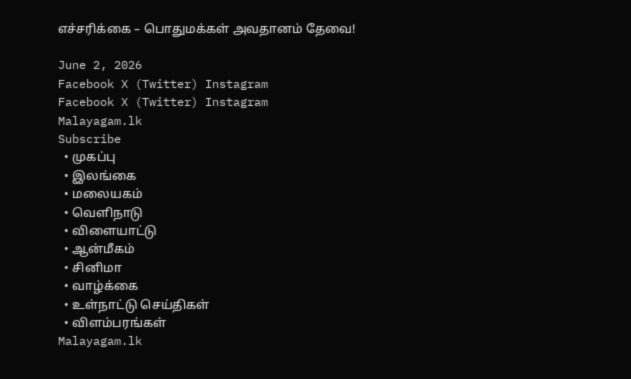எச்சரிக்கை – பொதுமக்கள் அவதானம் தேவை!

June 2, 2026
Facebook X (Twitter) Instagram
Facebook X (Twitter) Instagram
Malayagam.lk
Subscribe
  • முகப்பு
  • இலங்கை
  • மலையகம்
  • வெளிநாடு
  • விளையாட்டு
  • ஆன்மீகம்
  • சினிமா
  • வாழ்க்கை
  • உள்நாட்டு செய்திகள்
  • விளம்பரங்கள்
Malayagam.lk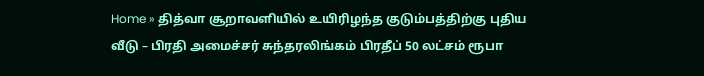Home » தித்வா சூறாவளியில் உயிரிழந்த குடும்பத்திற்கு புதிய வீடு – பிரதி அமைச்சர் சுந்தரலிங்கம் பிரதீப் 50 லட்சம் ரூபா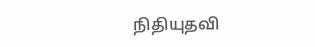நிதியுதவி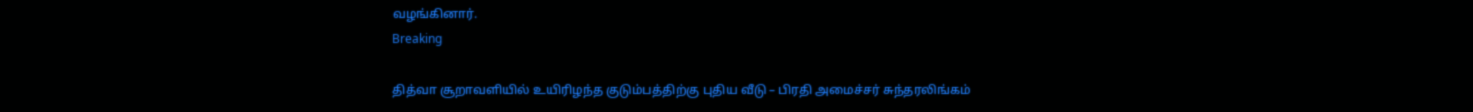வழங்கினார்.
Breaking

தித்வா சூறாவளியில் உயிரிழந்த குடும்பத்திற்கு புதிய வீடு – பிரதி அமைச்சர் சுந்தரலிங்கம்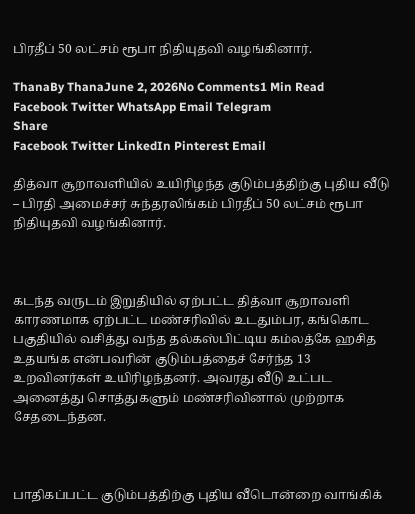பிரதீப் 50 லட்சம் ரூபா நிதியுதவி வழங்கினார்.

ThanaBy ThanaJune 2, 2026No Comments1 Min Read
Facebook Twitter WhatsApp Email Telegram
Share
Facebook Twitter LinkedIn Pinterest Email

தித்வா சூறாவளியில் உயிரிழந்த குடும்பத்திற்கு புதிய வீடு – பிரதி அமைச்சர் சுந்தரலிங்கம் பிரதீப் 50 லட்சம் ரூபா நிதியுதவி வழங்கினார்.



கடந்த வருடம் இறுதியில் ஏற்பட்ட தித்வா சூறாவளி காரணமாக ஏற்பட்ட மண்சரிவில் உடதும்பர, கங்கொட பகுதியில் வசித்து வந்த தல்கஸ்பிட்டிய கம்லத்கே ஹசித உதயங்க என்பவரின் குடும்பத்தைச் சேர்ந்த 13 உறவினர்கள் உயிரிழந்தனர். அவரது வீடு உட்பட அனைத்து சொத்துகளும் மண்சரிவினால் முற்றாக சேதடைந்தன.



பாதிகப்பட்ட குடும்பத்திற்கு புதிய வீடொன்றை வாங்கிக்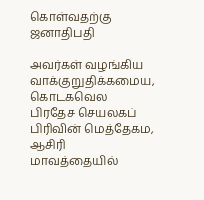கொள்வதற்கு ஜனாதிபதி

அவர்கள் வழங்கிய வாக்குறுதிக்கமைய, கொடகவெல பிரதேச செயலகப் பிரிவின் மெத்தேகம, ஆசிரி மாவத்தையில்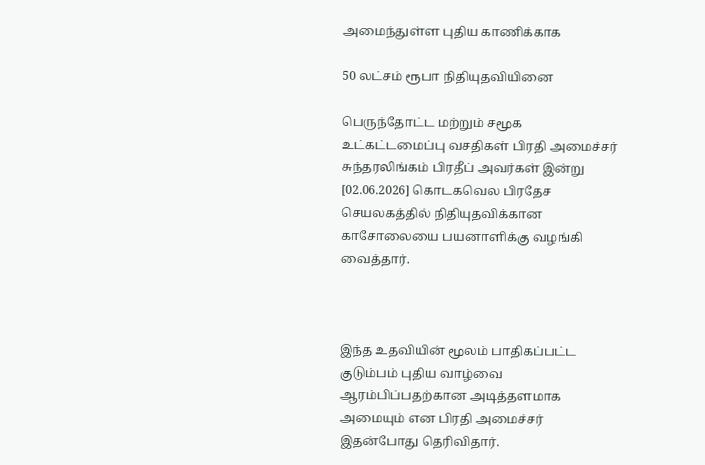அமைந்துள்ள புதிய காணிக்காக

50 லட்சம் ரூபா நிதியுதவியினை

பெருந்தோட்ட மற்றும் சமூக உட்கட்டமைப்பு வசதிகள் பிரதி அமைச்சர் சுந்தரலிங்கம் பிரதீப் அவர்கள் இன்று [02.06.2026] கொடகவெல பிரதேச செயலகத்தில் நிதியுதவிக்கான காசோலையை பயனாளிக்கு வழங்கி வைத்தார்.



இந்த உதவியின் மூலம் பாதிகப்பட்ட குடும்பம் புதிய வாழ்வை ஆரம்பிப்பதற்கான அடித்தளமாக அமையும் என பிரதி அமைச்சர் இதன்போது தெரிவிதார்.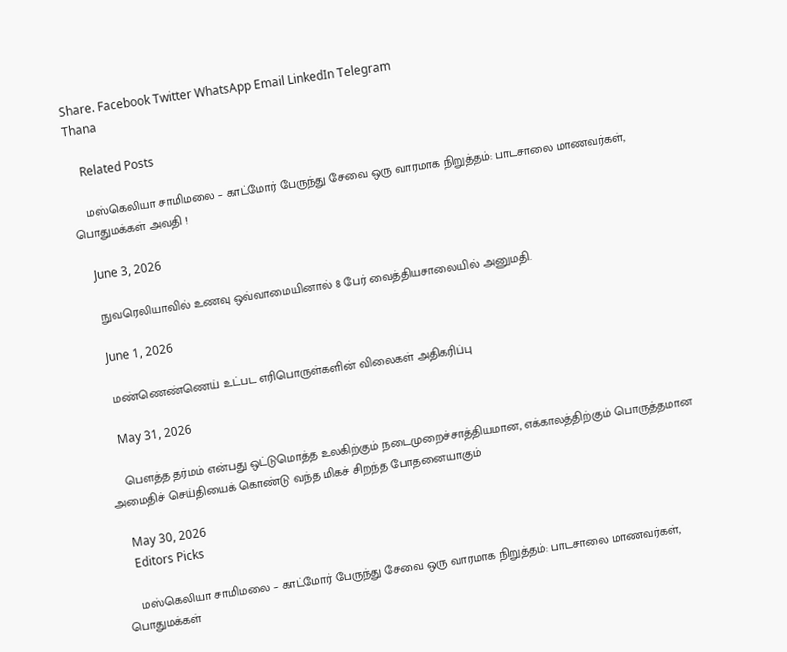Share. Facebook Twitter WhatsApp Email LinkedIn Telegram
Thana

    Related Posts

    மஸ்கெலியா சாமிமலை – காட்மோர் பேருந்து சேவை ஒரு வாரமாக நிறுத்தம்: பாடசாலை மாணவர்கள், பொதுமக்கள் அவதி !

    June 3, 2026

    நுவரெலியாவில் உணவு ஒவ்வாமையினால் 8 பேர் வைத்தியசாலையில் அனுமதி.

    June 1, 2026

    மண்ணெண்ணெய் உட்பட எரிபொருள்களின் விலைகள் அதிகரிப்பு

    May 31, 2026

    பௌத்த தர்மம் என்பது ஒட்டுமொத்த உலகிற்கும் நடைமுறைச்சாத்தியமான, எக்காலத்திற்கும் பொருத்தமான அமைதிச் செய்தியைக் கொண்டு வந்த மிகச் சிறந்த போதனையாகும்

    May 30, 2026
    Editors Picks

    மஸ்கெலியா சாமிமலை – காட்மோர் பேருந்து சேவை ஒரு வாரமாக நிறுத்தம்: பாடசாலை மாணவர்கள், பொதுமக்கள்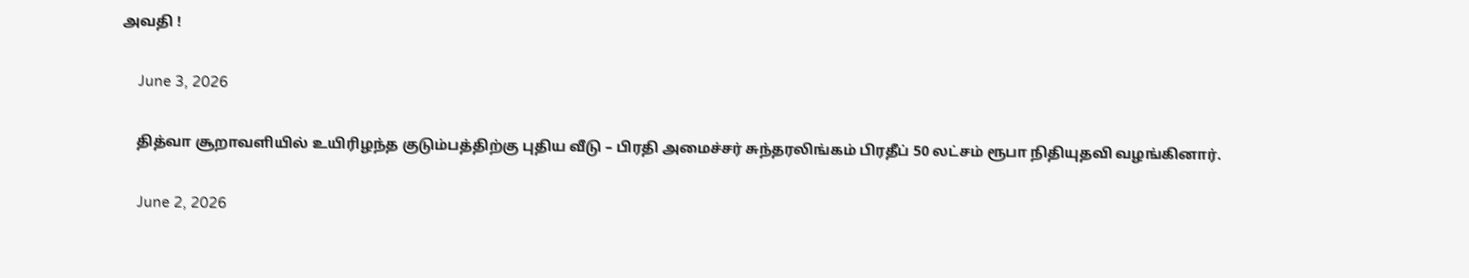அவதி !

    June 3, 2026

    தித்வா சூறாவளியில் உயிரிழந்த குடும்பத்திற்கு புதிய வீடு – பிரதி அமைச்சர் சுந்தரலிங்கம் பிரதீப் 50 லட்சம் ரூபா நிதியுதவி வழங்கினார்.

    June 2, 2026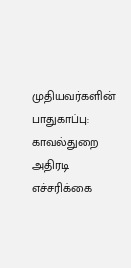முதியவர்களின் பாதுகாப்பு: காவல்துறை அதிரடி எச்சரிக்கை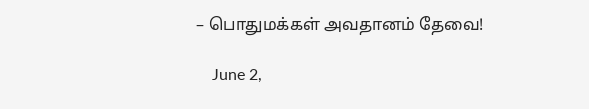– பொதுமக்கள் அவதானம் தேவை!

    June 2,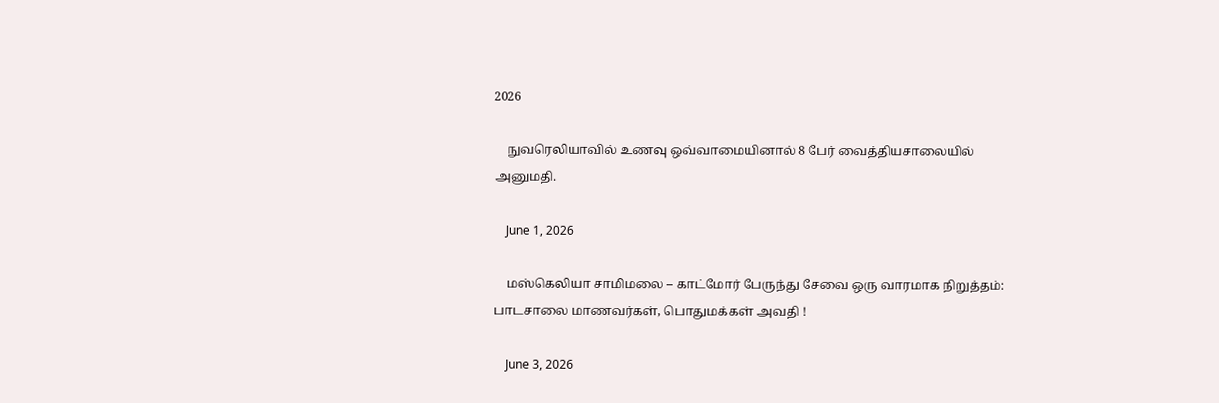2026

    நுவரெலியாவில் உணவு ஒவ்வாமையினால் 8 பேர் வைத்தியசாலையில் அனுமதி.

    June 1, 2026

    மஸ்கெலியா சாமிமலை – காட்மோர் பேருந்து சேவை ஒரு வாரமாக நிறுத்தம்: பாடசாலை மாணவர்கள், பொதுமக்கள் அவதி !

    June 3, 2026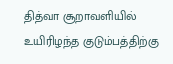தித்வா சூறாவளியில் உயிரிழந்த குடும்பத்திற்கு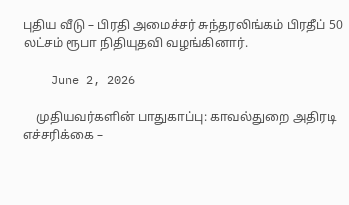புதிய வீடு – பிரதி அமைச்சர் சுந்தரலிங்கம் பிரதீப் 50 லட்சம் ரூபா நிதியுதவி வழங்கினார்.

    June 2, 2026

    முதியவர்களின் பாதுகாப்பு: காவல்துறை அதிரடி எச்சரிக்கை –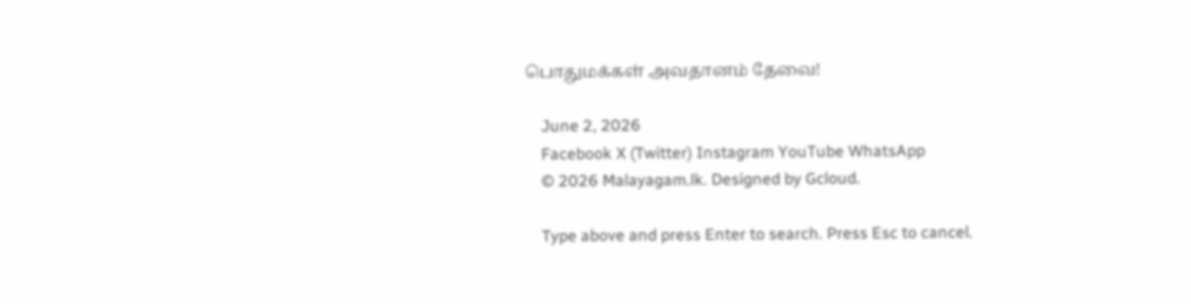பொதுமக்கள் அவதானம் தேவை!

    June 2, 2026
    Facebook X (Twitter) Instagram YouTube WhatsApp
    © 2026 Malayagam.lk. Designed by Gcloud.

    Type above and press Enter to search. Press Esc to cancel.